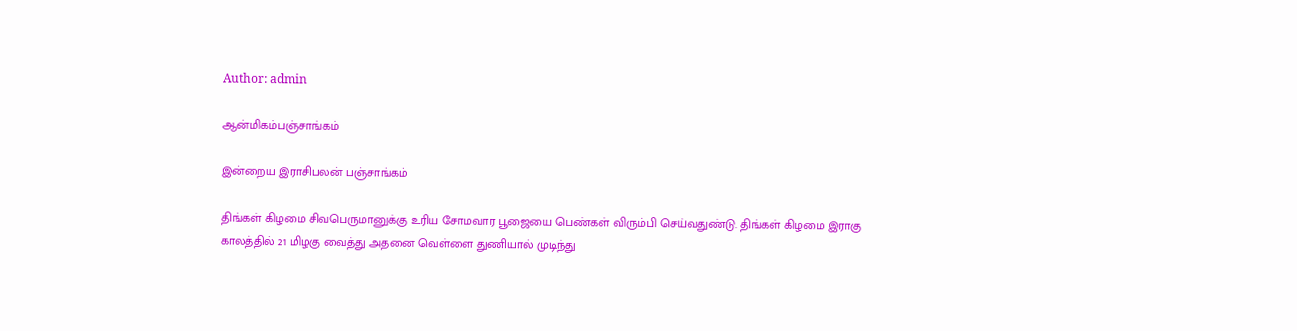Author: admin

ஆன்மிகம்பஞ்சாங்கம்

இன்றைய இராசிபலன் பஞ்சாங்கம்

திங்கள் கிழமை சிவபெருமானுக்கு உரிய சோமவார பூஜையை பெண்கள் விரும்பி செய்வதுண்டு. திங்கள் கிழமை இராகு காலத்தில் 21 மிழகு வைத்து அதனை வெள்ளை துணியால் முடிந்து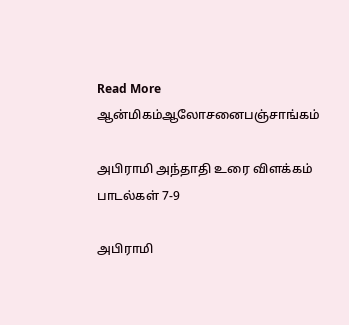Read More
ஆன்மிகம்ஆலோசனைபஞ்சாங்கம்

அபிராமி அந்தாதி உரை விளக்கம் பாடல்கள் 7-9

அபிராமி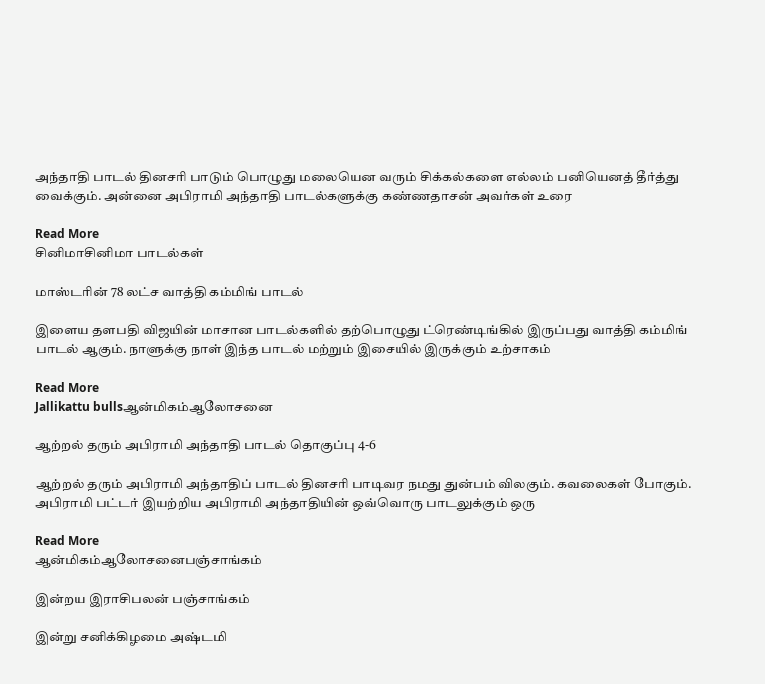அந்தாதி பாடல் தினசரி பாடும் பொழுது மலையென வரும் சிக்கல்களை எல்லம் பனியெனத் தீர்த்து வைக்கும். அன்னை அபிராமி அந்தாதி பாடல்களுக்கு கண்ணதாசன் அவர்கள் உரை

Read More
சினிமாசினிமா பாடல்கள்

மாஸ்டரின் 78 லட்ச வாத்தி கம்மிங் பாடல்

இளைய தளபதி விஜயின் மாசான பாடல்களில் தற்பொழுது ட்ரெண்டிங்கில் இருப்பது வாத்தி கம்மிங் பாடல் ஆகும். நாளுக்கு நாள் இந்த பாடல் மற்றும் இசையில் இருக்கும் உற்சாகம்

Read More
Jallikattu bullsஆன்மிகம்ஆலோசனை

ஆற்றல் தரும் அபிராமி அந்தாதி பாடல் தொகுப்பு 4-6

ஆற்றல் தரும் அபிராமி அந்தாதிப் பாடல் தினசரி பாடிவர நமது துன்பம் விலகும். கவலைகள் போகும். அபிராமி பட்டர் இயற்றிய அபிராமி அந்தாதியின் ஒவ்வொரு பாடலுக்கும் ஒரு

Read More
ஆன்மிகம்ஆலோசனைபஞ்சாங்கம்

இன்றய இராசிபலன் பஞ்சாங்கம்

இன்று சனிக்கிழமை அஷ்டமி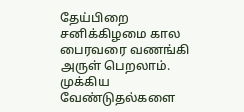தேய்பிறை சனிக்கிழமை கால பைரவரை வணங்கி அருள் பெறலாம். முக்கிய வேண்டுதல்களை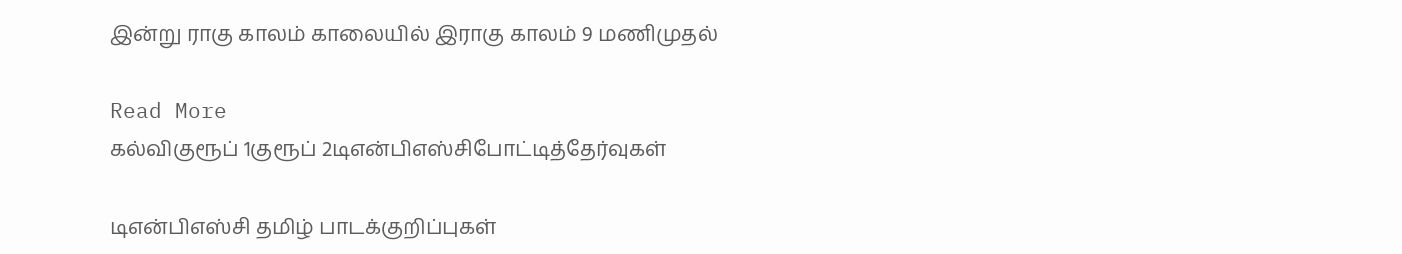இன்று ராகு காலம் காலையில் இராகு காலம் 9 மணிமுதல்

Read More
கல்விகுரூப் 1குரூப் 2டிஎன்பிஎஸ்சிபோட்டித்தேர்வுகள்

டிஎன்பிஎஸ்சி தமிழ் பாடக்குறிப்புகள்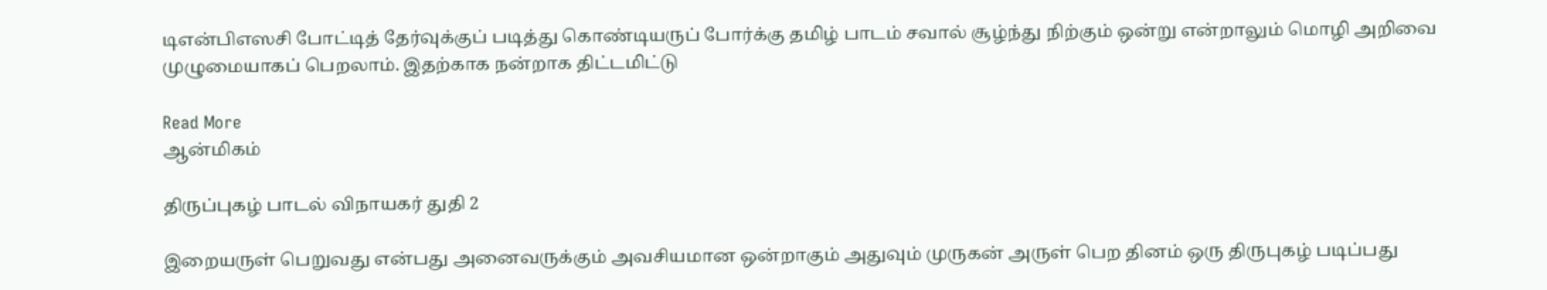டிஎன்பிஎஸசி போட்டித் தேர்வுக்குப் படித்து கொண்டியருப் போர்க்கு தமிழ் பாடம் சவால் சூழ்ந்து நிற்கும் ஒன்று என்றாலும் மொழி அறிவை முழுமையாகப் பெறலாம். இதற்காக நன்றாக திட்டமிட்டு

Read More
ஆன்மிகம்

திருப்புகழ் பாடல் விநாயகர் துதி 2

இறையருள் பெறுவது என்பது அனைவருக்கும் அவசியமான ஒன்றாகும் அதுவும் முருகன் அருள் பெற தினம் ஒரு திருபுகழ் படிப்பது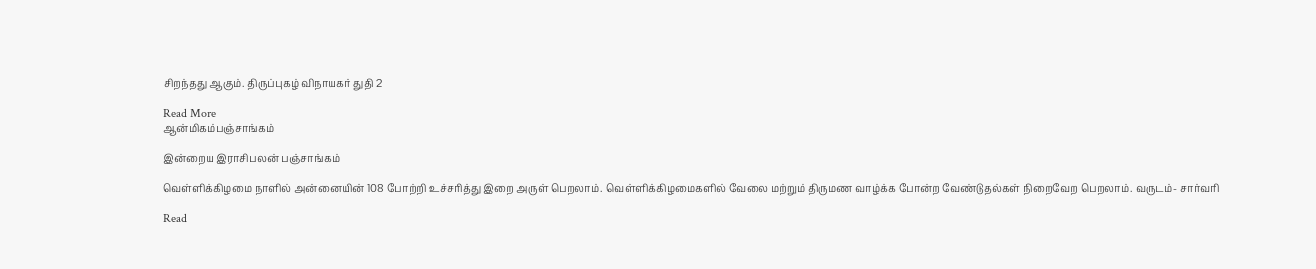சிறந்தது ஆகும். திருப்புகழ் விநாயகர் துதி 2

Read More
ஆன்மிகம்பஞ்சாங்கம்

இன்றைய இராசிபலன் பஞ்சாங்கம்

வெள்ளிக்கிழமை நாளில் அன்னையின் 108 போற்றி உச்சரித்து இறை அருள் பெறலாம். வெள்ளிக்கிழமைகளில் வேலை மற்றும் திருமண வாழ்க்க போன்ற வேண்டுதல்கள் நிறைவேற பெறலாம். வருடம்- சார்வரி

Read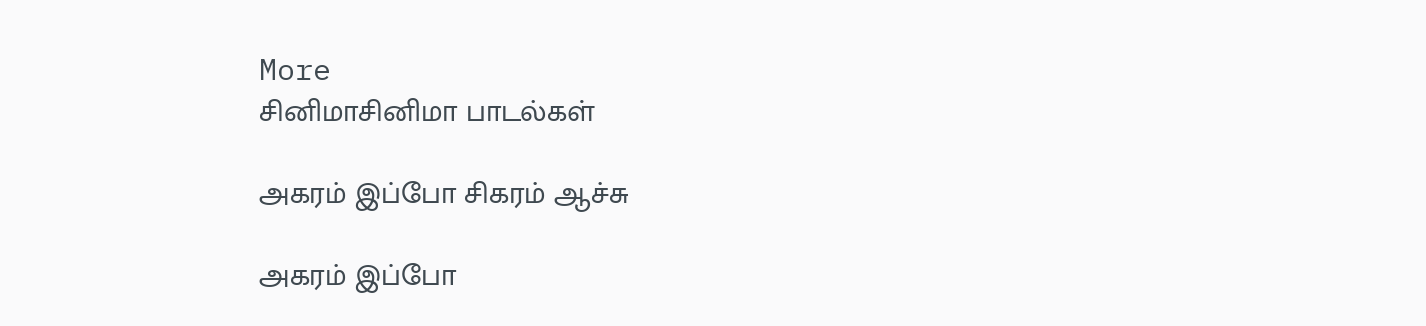More
சினிமாசினிமா பாடல்கள்

அகரம் இப்போ சிகரம் ஆச்சு

அகரம் இப்போ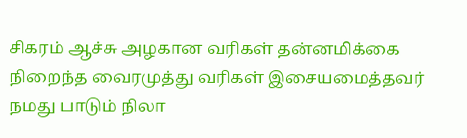சிகரம் ஆச்சு அழகான வரிகள் தன்னமிக்கை நிறைந்த வைரமுத்து வரிகள் இசையமைத்தவர் நமது பாடும் நிலா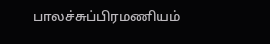பாலச்சுப்பிரமணியம்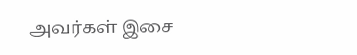அவர்கள் இசை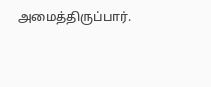அமைத்திருப்பார்.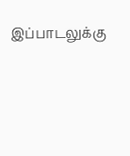இப்பாடலுக்கு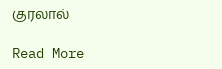குரலால்

Read More